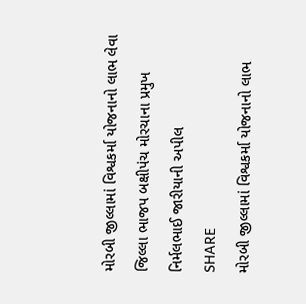મોરબી જીલ્લામાં વિશ્વકર્મા યોજનાનો લાભ લેવા જિલ્લા ભાજપ બક્ષીપંચ મોરચાના પ્રમુખ નિર્મલભાઈ જારીયાની અપીલ
SHARE
મોરબી જીલ્લામાં વિશ્વકર્મા યોજનાનો લાભ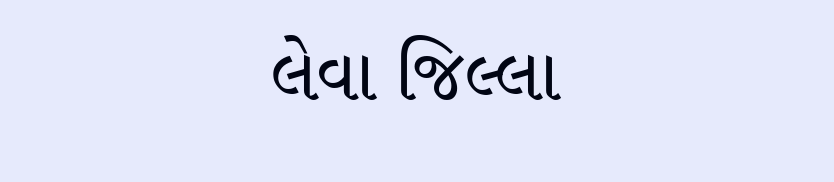લેવા જિલ્લા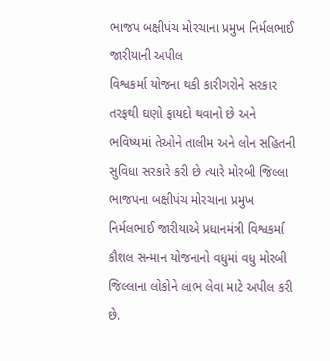ભાજપ બક્ષીપંચ મોરચાના પ્રમુખ નિર્મલભાઈ જારીયાની અપીલ
વિશ્વકર્મા યોજના થકી કારીગરોને સરકાર તરફથી ઘણો ફાયદો થવાનો છે અને ભવિષ્યમાં તેઓને તાલીમ અને લોન સહિતની સુવિધા સરકારે કરી છે ત્યારે મોરબી જિલ્લા ભાજપના બક્ષીપંચ મોરચાના પ્રમુખ નિર્મલભાઈ જારીયાએ પ્રધાનમંત્રી વિશ્વકર્મા કૌશલ સન્માન યોજનાનો વધુમાં વધુ મોરબી જિલ્લાના લોકોને લાભ લેવા માટે અપીલ કરી છે.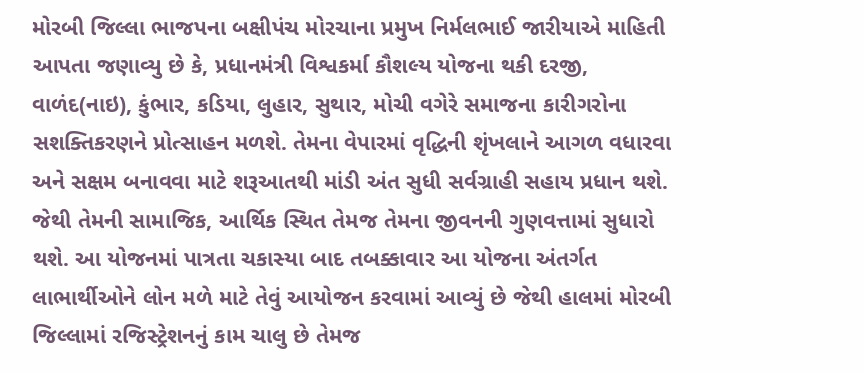મોરબી જિલ્લા ભાજપના બક્ષીપંચ મોરચાના પ્રમુખ નિર્મલભાઈ જારીયાએ માહિતી આપતા જણાવ્યુ છે કે, પ્રધાનમંત્રી વિશ્વકર્મા કૌશલ્ય યોજના થકી દરજી, વાળંદ(નાઇ), કુંભાર, કડિયા, લુહાર, સુથાર, મોચી વગેરે સમાજના કારીગરોના સશક્તિકરણને પ્રોત્સાહન મળશે. તેમના વેપારમાં વૃદ્ધિની શૃંખલાને આગળ વધારવા અને સક્ષમ બનાવવા માટે શરૂઆતથી માંડી અંત સુધી સર્વગ્રાહી સહાય પ્રધાન થશે. જેથી તેમની સામાજિક, આર્થિક સ્થિત તેમજ તેમના જીવનની ગુણવત્તામાં સુધારો થશે. આ યોજનમાં પાત્રતા ચકાસ્યા બાદ તબક્કાવાર આ યોજના અંતર્ગત લાભાર્થીઓને લોન મળે માટે તેવું આયોજન કરવામાં આવ્યું છે જેથી હાલમાં મોરબી જિલ્લામાં રજિસ્ટ્રેશનનું કામ ચાલુ છે તેમજ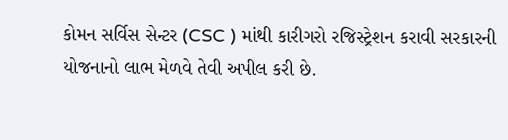કોમન સર્વિસ સેન્ટર (CSC ) માંથી કારીગરો રજિસ્ટ્રેશન કરાવી સરકારની યોજનાનો લાભ મેળવે તેવી અપીલ કરી છે.